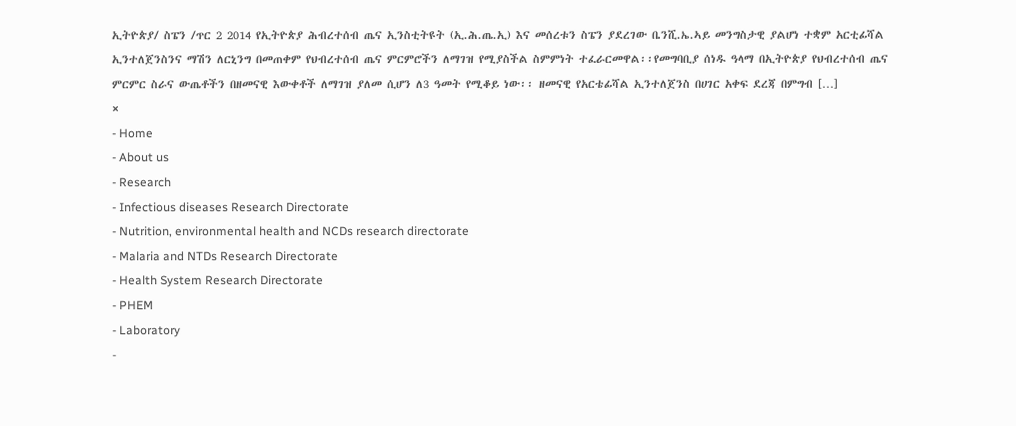ኢትዮጵያ/ ስፔን /ጥር 2 2014 የኢትዮጵያ ሕብረተሰብ ጤና ኢንስቲትዩት (ኢ.ሕ.ጤ.ኢ) እና መሰረቱን ስፔን ያደረገው ቤንሺ.ኤ.ኣይ መንግስታዊ ያልሆነ ተቋም አርቲፊሻል ኢንተለጀንስንና ማሽን ለርኒንግ በመጠቀም የህብረተሰብ ጤና ምርምሮችን ለማገዝ የሚያስችል ስምምነት ተፈራርመዋል፡፡የመግባቢያ ሰነዱ ዓላማ በኢትዮጵያ የህብረተሰብ ጤና ምርምር ስራና ውጤቶችን በዘመናዊ እውቀቶች ለማገዝ ያለመ ሲሆን ለ3 ዓመት የሚቆይ ነው፡፡ ዘመናዊ የአርቴፊሻል ኢንተለጀንስ በሀገር አቀፍ ደረጃ በምግብ […]
×
- Home
- About us
- Research
- Infectious diseases Research Directorate
- Nutrition, environmental health and NCDs research directorate
- Malaria and NTDs Research Directorate
- Health System Research Directorate
- PHEM
- Laboratory
-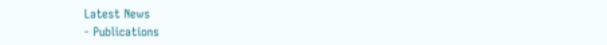Latest News
- Publications